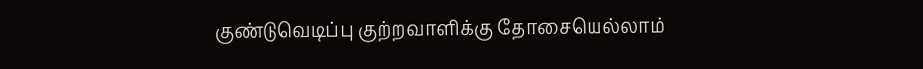குண்டுவெடிப்பு குற்றவாளிக்கு தோசையெல்லாம்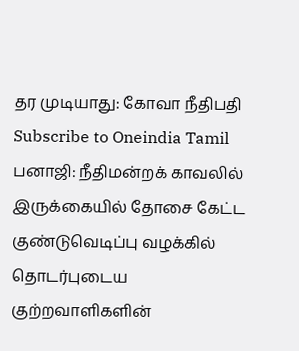தர முடியாது: கோவா நீதிபதி
Subscribe to Oneindia Tamil
பனாஜி: நீதிமன்றக் காவலில் இருக்கையில் தோசை கேட்ட குண்டுவெடிப்பு வழக்கில் தொடர்புடைய குற்றவாளிகளின்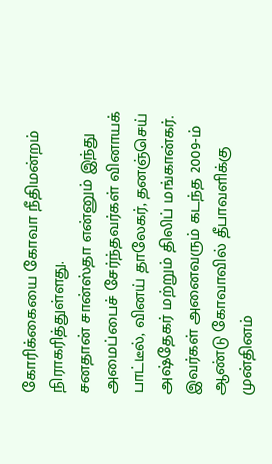கோரிக்கையை கோவா நீதிமன்றம் நிராகரித்துள்ளது.
சனதான் சான்ஸ்தா என்னும் இந்து அமைப்பைச் சேர்ந்தவர்கள் வினாயக் பாட்டீல், வினய் தாலேகர், தனஞ்செய் அஷ்தேகர் மற்றும் திலிப் மங்கான்கர். இவர்கள் அனைவரும் கடந்த 2009-ம் ஆண்டு கோவாவில் தீபாவளிக்கு முன்தினம்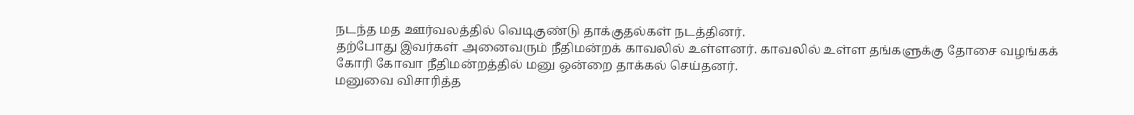நடந்த மத ஊர்வலத்தில் வெடிகுண்டு தாக்குதல்கள் நடத்தினர்.
தற்போது இவர்கள் அனைவரும் நீதிமன்றக் காவலில் உள்ளனர். காவலில் உள்ள தங்களுக்கு தோசை வழங்கக் கோரி கோவா நீதிமன்றத்தில் மனு ஒன்றை தாக்கல் செய்தனர்.
மனுவை விசாரித்த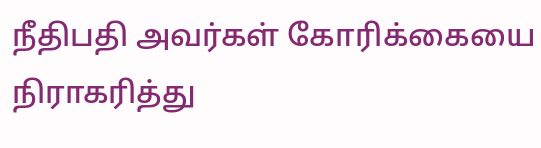நீதிபதி அவர்கள் கோரிக்கையை நிராகரித்து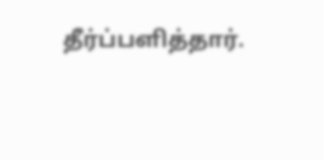தீர்ப்பளித்தார்.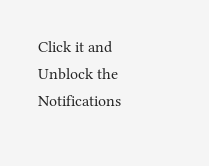Click it and Unblock the Notifications